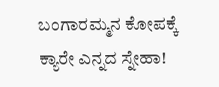ಬಂಗಾರಮ್ಮನ ಕೋಪಕ್ಕೆ ಕ್ಯಾರೇ ಎನ್ನದ ಸ್ನೇಹಾ!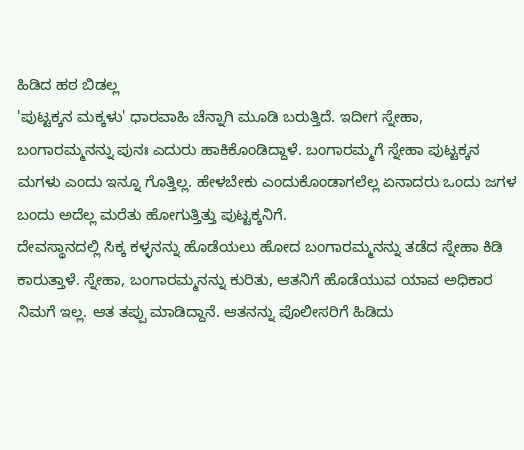ಹಿಡಿದ ಹಠ ಬಿಡಲ್ಲ
'ಪುಟ್ಟಕ್ಕನ ಮಕ್ಕಳು' ಧಾರವಾಹಿ ಚೆನ್ನಾಗಿ ಮೂಡಿ ಬರುತ್ತಿದೆ. ಇದೀಗ ಸ್ನೇಹಾ, ಬಂಗಾರಮ್ಮನನ್ನು ಪುನಃ ಎದುರು ಹಾಕಿಕೊಂಡಿದ್ದಾಳೆ. ಬಂಗಾರಮ್ಮಗೆ ಸ್ನೇಹಾ ಪುಟ್ಟಕ್ಕನ ಮಗಳು ಎಂದು ಇನ್ನೂ ಗೊತ್ತಿಲ್ಲ. ಹೇಳಬೇಕು ಎಂದುಕೊಂಡಾಗಲೆಲ್ಲ ಏನಾದರು ಒಂದು ಜಗಳ ಬಂದು ಅದೆಲ್ಲ ಮರೆತು ಹೋಗುತ್ತಿತ್ತು ಪುಟ್ಟಕ್ಕನಿಗೆ.
ದೇವಸ್ಥಾನದಲ್ಲಿ ಸಿಕ್ಕ ಕಳ್ಳನನ್ನು ಹೊಡೆಯಲು ಹೋದ ಬಂಗಾರಮ್ಮನನ್ನು ತಡೆದ ಸ್ನೇಹಾ ಕಿಡಿ ಕಾರುತ್ತಾಳೆ. ಸ್ನೇಹಾ, ಬಂಗಾರಮ್ಮನನ್ನು ಕುರಿತು, ಆತನಿಗೆ ಹೊಡೆಯುವ ಯಾವ ಅಧಿಕಾರ ನಿಮಗೆ ಇಲ್ಲ. ಆತ ತಪ್ಪು ಮಾಡಿದ್ದಾನೆ. ಆತನನ್ನು ಪೊಲೀಸರಿಗೆ ಹಿಡಿದು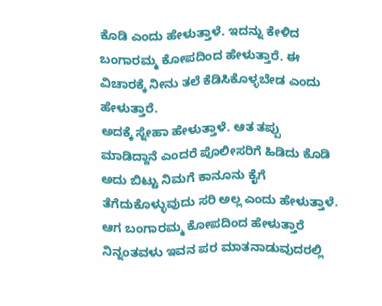ಕೊಡಿ ಎಂದು ಹೇಳುತ್ತಾಳೆ. ಇದನ್ನು ಕೇಳಿದ ಬಂಗಾರಮ್ಮ ಕೋಪದಿಂದ ಹೇಳುತ್ತಾರೆ. ಈ ವಿಚಾರಕ್ಕೆ ನೀನು ತಲೆ ಕೆಡಿಸಿಕೊಳ್ಳಬೇಡ ಎಂದು ಹೇಳುತ್ತಾರೆ.
ಅದಕ್ಕೆ ಸ್ನೇಹಾ ಹೇಳುತ್ತಾಳೆ. ಆತ ತಪ್ಪು ಮಾಡಿದ್ದಾನೆ ಎಂದರೆ ಪೊಲೀಸರಿಗೆ ಹಿಡಿದು ಕೊಡಿ ಅದು ಬಿಟ್ಟು ನಿಮಗೆ ಕಾನೂನು ಕೈಗೆ ತೆಗೆದುಕೊಳ್ಳುವುದು ಸರಿ ಅಲ್ಲ ಎಂದು ಹೇಳುತ್ತಾಳೆ. ಆಗ ಬಂಗಾರಮ್ಮ ಕೋಪದಿಂದ ಹೇಳುತ್ತಾರೆ ನಿನ್ನಂತವಳು ಇವನ ಪರ ಮಾತನಾಡುವುದರಲ್ಲಿ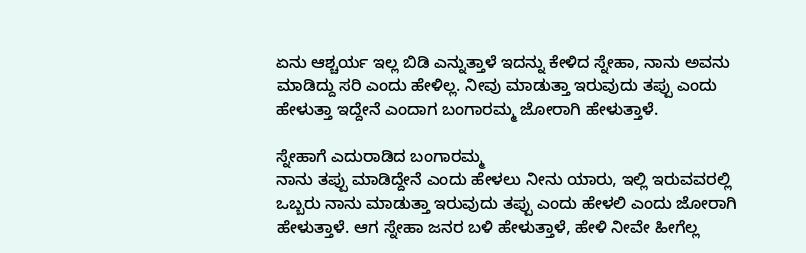ಏನು ಆಶ್ಚರ್ಯ ಇಲ್ಲ ಬಿಡಿ ಎನ್ನುತ್ತಾಳೆ ಇದನ್ನು ಕೇಳಿದ ಸ್ನೇಹಾ, ನಾನು ಅವನು ಮಾಡಿದ್ದು ಸರಿ ಎಂದು ಹೇಳಿಲ್ಲ. ನೀವು ಮಾಡುತ್ತಾ ಇರುವುದು ತಪ್ಪು ಎಂದು ಹೇಳುತ್ತಾ ಇದ್ದೇನೆ ಎಂದಾಗ ಬಂಗಾರಮ್ಮ ಜೋರಾಗಿ ಹೇಳುತ್ತಾಳೆ.

ಸ್ನೇಹಾಗೆ ಎದುರಾಡಿದ ಬಂಗಾರಮ್ಮ
ನಾನು ತಪ್ಪು ಮಾಡಿದ್ದೇನೆ ಎಂದು ಹೇಳಲು ನೀನು ಯಾರು, ಇಲ್ಲಿ ಇರುವವರಲ್ಲಿ ಒಬ್ಬರು ನಾನು ಮಾಡುತ್ತಾ ಇರುವುದು ತಪ್ಪು ಎಂದು ಹೇಳಲಿ ಎಂದು ಜೋರಾಗಿ ಹೇಳುತ್ತಾಳೆ. ಆಗ ಸ್ನೇಹಾ ಜನರ ಬಳಿ ಹೇಳುತ್ತಾಳೆ, ಹೇಳಿ ನೀವೇ ಹೀಗೆಲ್ಲ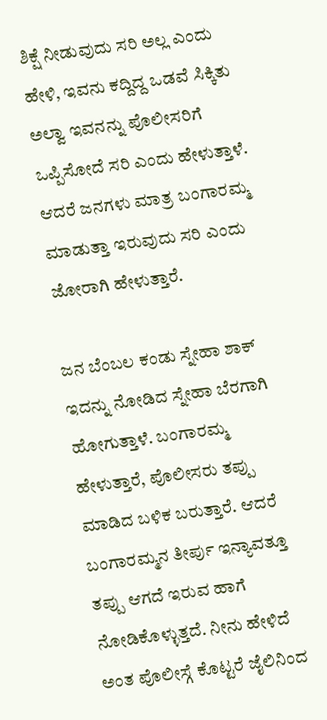ಶಿಕ್ಷೆ ನೀಡುವುದು ಸರಿ ಅಲ್ಲ ಎಂದು ಹೇಳಿ, ಇವನು ಕದ್ದಿದ್ದ ಒಡವೆ ಸಿಕ್ಕಿತು ಅಲ್ವಾ ಇವನನ್ನು ಪೊಲೀಸರಿಗೆ ಒಪ್ಪಿಸೋದೆ ಸರಿ ಎಂದು ಹೇಳುತ್ತಾಳೆ. ಆದರೆ ಜನಗಳು ಮಾತ್ರ ಬಂಗಾರಮ್ಮ ಮಾಡುತ್ತಾ ಇರುವುದು ಸರಿ ಎಂದು ಜೋರಾಗಿ ಹೇಳುತ್ತಾರೆ.

ಜನ ಬೆಂಬಲ ಕಂಡು ಸ್ನೇಹಾ ಶಾಕ್
ಇದನ್ನು ನೋಡಿದ ಸ್ನೇಹಾ ಬೆರಗಾಗಿ ಹೋಗುತ್ತಾಳೆ. ಬಂಗಾರಮ್ಮ ಹೇಳುತ್ತಾರೆ, ಪೊಲೀಸರು ತಪ್ಪು ಮಾಡಿದ ಬಳಿಕ ಬರುತ್ತಾರೆ. ಆದರೆ ಬಂಗಾರಮ್ಮನ ತೀರ್ಪು ಇನ್ಯಾವತ್ತೂ ತಪ್ಪು ಆಗದೆ ಇರುವ ಹಾಗೆ ನೋಡಿಕೊಳ್ಳುತ್ತದೆ. ನೀನು ಹೇಳಿದೆ ಅಂತ ಪೊಲೀಸ್ಗೆ ಕೊಟ್ಟರೆ ಜೈಲಿನಿಂದ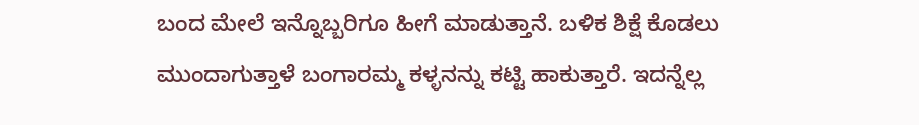ಬಂದ ಮೇಲೆ ಇನ್ನೊಬ್ಬರಿಗೂ ಹೀಗೆ ಮಾಡುತ್ತಾನೆ. ಬಳಿಕ ಶಿಕ್ಷೆ ಕೊಡಲು ಮುಂದಾಗುತ್ತಾಳೆ ಬಂಗಾರಮ್ಮ ಕಳ್ಳನನ್ನು ಕಟ್ಟಿ ಹಾಕುತ್ತಾರೆ. ಇದನ್ನೆಲ್ಲ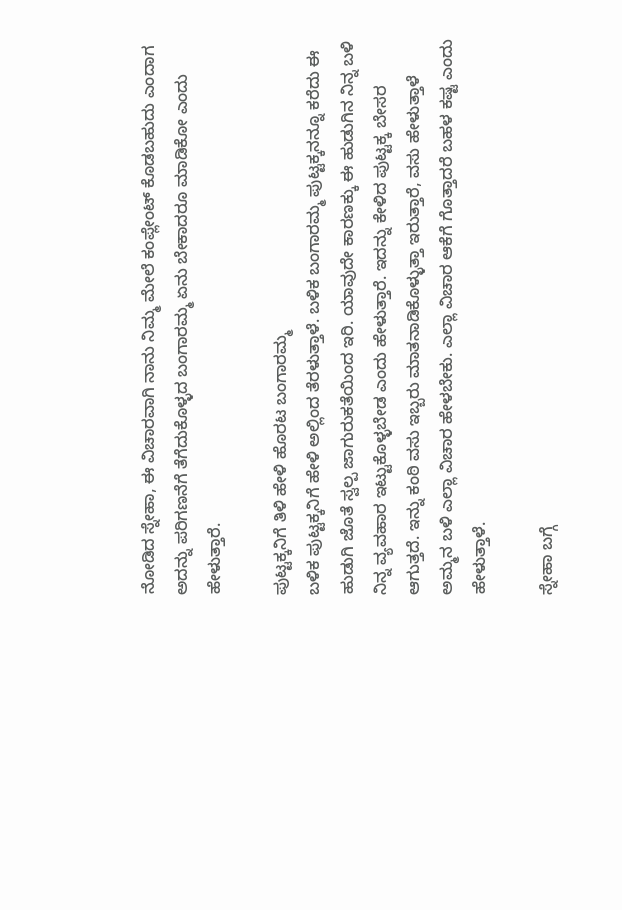ನೋಡಿದ ಸ್ನೇಹಾ, ಈ ವಿಚಾರವಾಗಿ ನಾನು ನಿಮ್ಮ ಮೇಲೆ ಕಂಪ್ಲೇಂಟ್ ಕೊಡಬಹುದು ಎಂದಾಗ ಅದನ್ನು ಪರಿಗಣನೆಗೆ ತೆಗೆದುಕೊಳ್ಳದ ಬಂಗಾರಮ್ಮ ಏನು ಬೇಕಾದರೂ ಮಾಡಿಕೋ ಎಂದು ಹೇಳುತ್ತಾರೆ.

ಪುಟ್ಟಕ್ಕನಿಗೆ ತಿಳಿ ಹೇಳಿ ಹೊರಟ ಬಂಗಾರಮ್ಮ
ಬಳಿಕ ಪುಟ್ಟಕ್ಕನಿಗೆ ಹೇಳಿ ಅಲ್ಲಿಂದ ತೆರಳುತ್ತಾಳೆ. ಬಳಿಕ ಬಂಗಾರಮ್ಮ ಪುಟ್ಟಕ್ಕನನ್ನೂ ಕರೆದು ಈ ಹುಡುಗಿ ಜೊತೆ ಸ್ವಲ್ಪ ಜಾಗುರುಕತೆಯಿಂದ ಇರಿ. ಯಾವುದೇ ಕಾರಣಕ್ಕು ಈ ಹುಡುಗಿನ ನಿನ್ನ ಬಳಿ ನಿನ್ನ ವ್ಯವಹಾರ ಇಟ್ಟುಕೊಳ್ಳಬೇಡ ಎಂದು ಹೇಳುತ್ತಾರೆ. ಇದನ್ನು ಕೇಳಿದ ಪುಟ್ಟಕ್ಕ ಬೇಸರ ಆಗುತ್ತದೆ. ಇನ್ನು ಕಂಠಿ ವಸು ಇಬ್ಬರು ಮಾತನಾಡಿಕೊಳ್ಳುತ್ತಾ ಇರುತ್ತಾರೆ, ವಸು ಹೇಳುತ್ತಾಳೆ ಅಮ್ಮನ ಬಳಿ ಎಲ್ಲಾ ವಿಚಾರ ಹೇಳಬೇಕು. ಎಲ್ಲಾ ವಿಚಾರ ಆಕೆಗೆ ಗೊತ್ತಾದರೆ ಬಹಳ ಕಷ್ಟ ಎಂದು ಹೇಳುತ್ತಾಳೆ.

ಸ್ನೇಹಾ ಬಗ್ಗೆ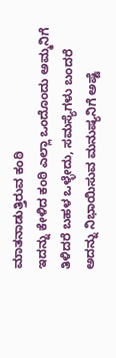ಮಾತನಾಡುತ್ತಿರುವ ಕಂಠಿ
ಇದನ್ನು ಕೇಳಿದ ಕಂಠಿ ಎಲ್ಲಾ ಒಂದೊಂದು ಅಮ್ಮನಿಗೆ ತಿಳಿದರೆ ಬಹಳ ಒಳ್ಳೇದು, ಸಮಸ್ಯೆಗಳು ಬಂದರೆ ಅದನ್ನು ನಿಭಾಯಿಸುವ ಮನುಷ್ಯನಿಗೆ ಅಷ್ಟೆ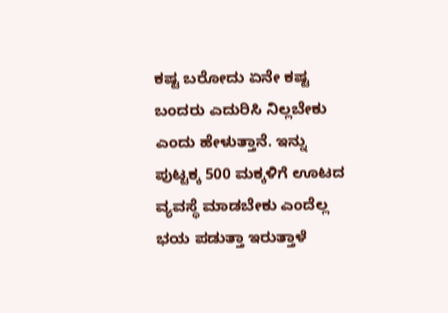ಕಷ್ಟ ಬರೋದು ಏನೇ ಕಷ್ಟ ಬಂದರು ಎದುರಿಸಿ ನಿಲ್ಲಬೇಕು ಎಂದು ಹೇಳುತ್ತಾನೆ. ಇನ್ನು ಪುಟ್ಟಕ್ಕ 500 ಮಕ್ಕಳಿಗೆ ಊಟದ ವ್ಯವಸ್ಥೆ ಮಾಡಬೇಕು ಎಂದೆಲ್ಲ ಭಯ ಪಡುತ್ತಾ ಇರುತ್ತಾಳೆ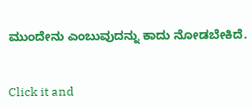ಮುಂದೇನು ಎಂಬುವುದನ್ನು ಕಾದು ನೋಡಬೇಕಿದೆ.


Click it and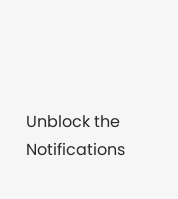Unblock the Notifications